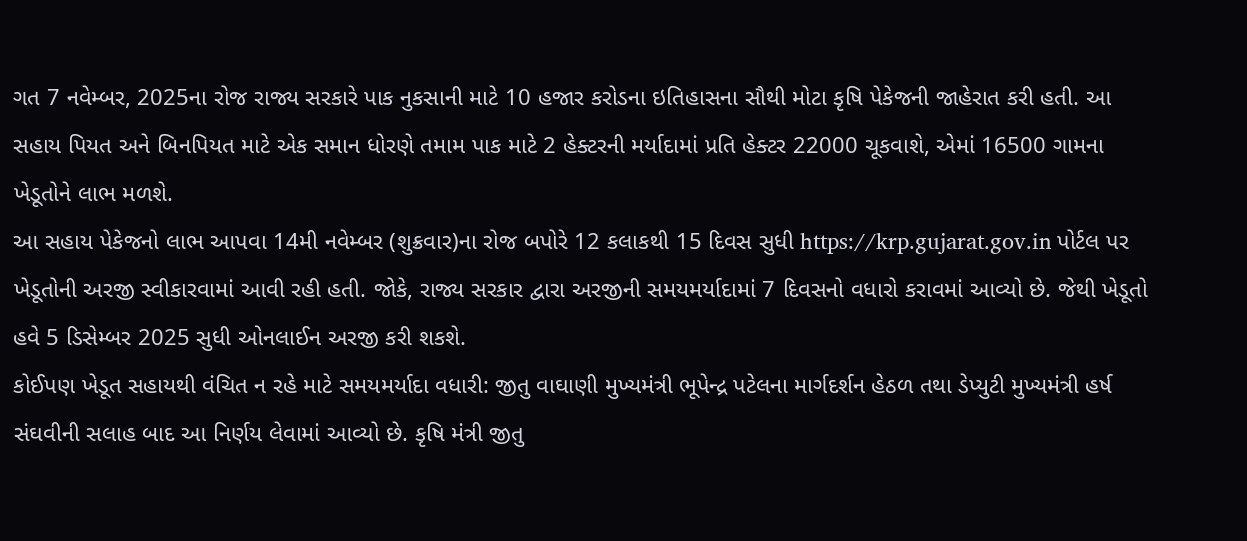ગત 7 નવેમ્બર, 2025ના રોજ રાજ્ય સરકારે પાક નુકસાની માટે 10 હજાર કરોડના ઇતિહાસના સૌથી મોટા કૃષિ પેકેજની જાહેરાત કરી હતી. આ સહાય પિયત અને બિનપિયત માટે એક સમાન ધોરણે તમામ પાક માટે 2 હેક્ટરની મર્યાદામાં પ્રતિ હેક્ટર 22000 ચૂકવાશે, એમાં 16500 ગામના ખેડૂતોને લાભ મળશે.
આ સહાય પેકેજનો લાભ આપવા 14મી નવેમ્બર (શુક્રવાર)ના રોજ બપોરે 12 કલાકથી 15 દિવસ સુધી https://krp.gujarat.gov.in પોર્ટલ પર ખેડૂતોની અરજી સ્વીકારવામાં આવી રહી હતી. જોકે, રાજ્ય સરકાર દ્વારા અરજીની સમયમર્યાદામાં 7 દિવસનો વધારો કરાવમાં આવ્યો છે. જેથી ખેડૂતો હવે 5 ડિસેમ્બર 2025 સુધી ઓનલાઈન અરજી કરી શકશે.
કોઈપણ ખેડૂત સહાયથી વંચિત ન રહે માટે સમયમર્યાદા વધારી: જીતુ વાઘાણી મુખ્યમંત્રી ભૂપેન્દ્ર પટેલના માર્ગદર્શન હેઠળ તથા ડેપ્યુટી મુખ્યમંત્રી હર્ષ સંઘવીની સલાહ બાદ આ નિર્ણય લેવામાં આવ્યો છે. કૃષિ મંત્રી જીતુ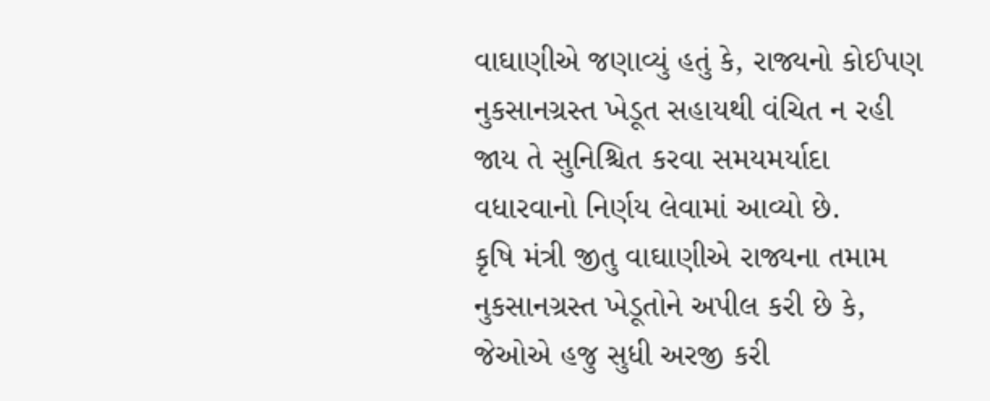વાઘાણીએ જણાવ્યું હતું કે, રાજ્યનો કોઈપણ નુકસાનગ્રસ્ત ખેડૂત સહાયથી વંચિત ન રહી જાય તે સુનિશ્ચિત કરવા સમયમર્યાદા વધારવાનો નિર્ણય લેવામાં આવ્યો છે.
કૃષિ મંત્રી જીતુ વાઘાણીએ રાજ્યના તમામ નુકસાનગ્રસ્ત ખેડૂતોને અપીલ કરી છે કે, જેઓએ હજુ સુધી અરજી કરી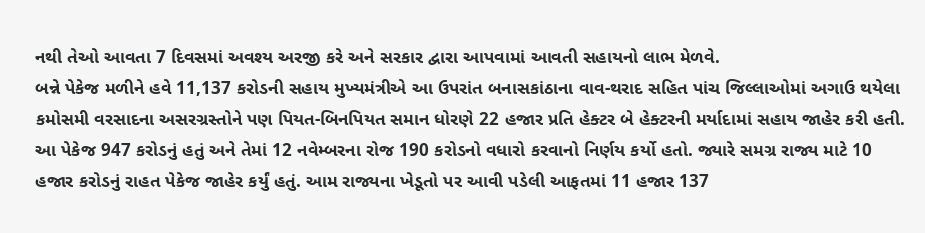નથી તેઓ આવતા 7 દિવસમાં અવશ્ય અરજી કરે અને સરકાર દ્વારા આપવામાં આવતી સહાયનો લાભ મેળવે.
બન્ને પેકેજ મળીને હવે 11,137 કરોડની સહાય મુખ્યમંત્રીએ આ ઉપરાંત બનાસકાંઠાના વાવ-થરાદ સહિત પાંચ જિલ્લાઓમાં અગાઉ થયેલા કમોસમી વરસાદના અસરગ્રસ્તોને પણ પિયત-બિનપિયત સમાન ધોરણે 22 હજાર પ્રતિ હેક્ટર બે હેક્ટરની મર્યાદામાં સહાય જાહેર કરી હતી. આ પેકેજ 947 કરોડનું હતું અને તેમાં 12 નવેમ્બરના રોજ 190 કરોડનો વધારો કરવાનો નિર્ણય કર્યો હતો. જ્યારે સમગ્ર રાજ્ય માટે 10 હજાર કરોડનું રાહત પેકેજ જાહેર કર્યું હતું. આમ રાજ્યના ખેડૂતો પર આવી પડેલી આફતમાં 11 હજાર 137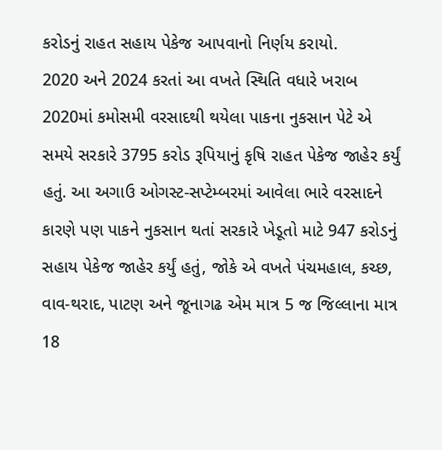કરોડનું રાહત સહાય પેકેજ આપવાનો નિર્ણય કરાયો.
2020 અને 2024 કરતાં આ વખતે સ્થિતિ વધારે ખરાબ 2020માં કમોસમી વરસાદથી થયેલા પાકના નુકસાન પેટે એ સમયે સરકારે 3795 કરોડ રૂપિયાનું કૃષિ રાહત પેકેજ જાહેર કર્યું હતું. આ અગાઉ ઓગસ્ટ-સપ્ટેમ્બરમાં આવેલા ભારે વરસાદને કારણે પણ પાકને નુકસાન થતાં સરકારે ખેડૂતો માટે 947 કરોડનું સહાય પેકેજ જાહેર કર્યું હતું, જોકે એ વખતે પંચમહાલ, કચ્છ, વાવ-થરાદ, પાટણ અને જૂનાગઢ એમ માત્ર 5 જ જિલ્લાના માત્ર 18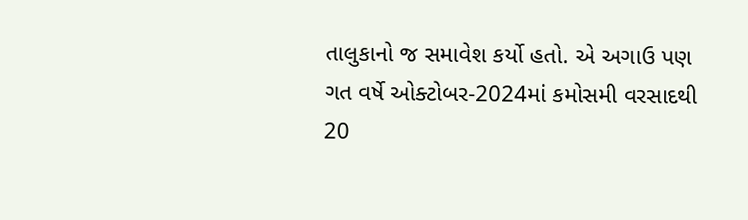તાલુકાનો જ સમાવેશ કર્યો હતો. એ અગાઉ પણ ગત વર્ષે ઓક્ટોબર-2024માં કમોસમી વરસાદથી 20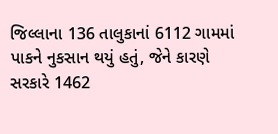જિલ્લાના 136 તાલુકાનાં 6112 ગામમાં પાકને નુકસાન થયું હતું, જેને કારણે સરકારે 1462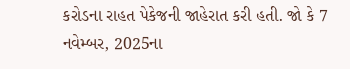કરોડના રાહત પેકેજની જાહેરાત કરી હતી. જો કે 7 નવેમ્બર, 2025ના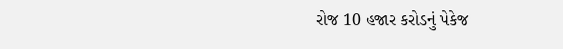રોજ 10 હજાર કરોડનું પેકેજ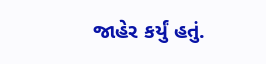જાહેર કર્યું હતું.